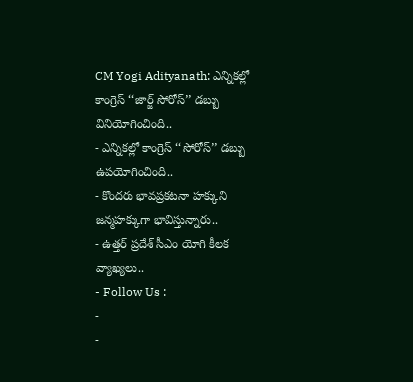CM Yogi Adityanath: ఎన్నికల్లో కాంగ్రెస్ ‘‘జార్జ్ సోరోస్’’ డబ్బు వినియోగించింది..
- ఎన్నికల్లో కాంగ్రెస్ ‘‘సోరోస్’’ డబ్బు ఉపయోగించింది..
- కొందరు భావప్రకటనా హక్కుని జన్మహక్కుగా భావిస్తున్నారు..
- ఉత్తర్ ప్రదేశ్ సీఎం యోగి కీలక వ్యాఖ్యలు..
- Follow Us :
-
-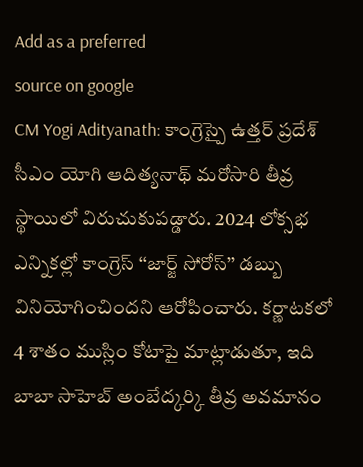Add as a preferred
source on google
CM Yogi Adityanath: కాంగ్రెస్పై ఉత్తర్ ప్రదేశ్ సీఎం యోగి ఆదిత్యనాథ్ మరోసారి తీవ్ర స్థాయిలో విరుచుకుపడ్డారు. 2024 లోక్సభ ఎన్నికల్లో కాంగ్రెస్ ‘‘జార్జ్ సోరోస్’’ డబ్బు వినియోగించిందని ఆరోపించారు. కర్ణాటకలో 4 శాతం ముస్లిం కోటాపై మాట్లాడుతూ, ఇది బాబా సాహెబ్ అంబేద్కర్కి తీవ్ర అవమానం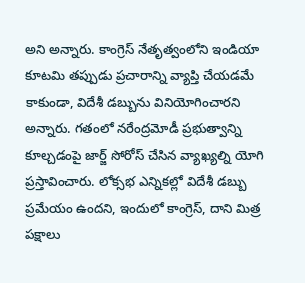అని అన్నారు. కాంగ్రెస్ నేతృత్వంలోని ఇండియా కూటమి తప్పుడు ప్రచారాన్ని వ్యాప్తి చేయడమే కాకుండా, విదేశీ డబ్బును వినియోగించారని అన్నారు. గతంలో నరేంద్రమోడీ ప్రభుత్వాన్ని కూల్చడంపై జార్జ్ సోరోస్ చేసిన వ్యాఖ్యల్ని యోగి ప్రస్తావించారు. లోక్సభ ఎన్నికల్లో విదేశీ డబ్బు ప్రమేయం ఉందని, ఇందులో కాంగ్రెస్, దాని మిత్ర పక్షాలు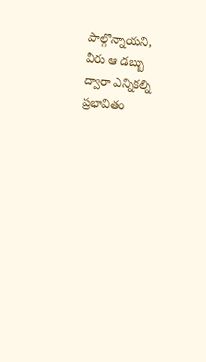పాల్గొన్నాయని, వీరు ఆ డబ్బు ద్వారా ఎన్నికల్ని ప్రభావితం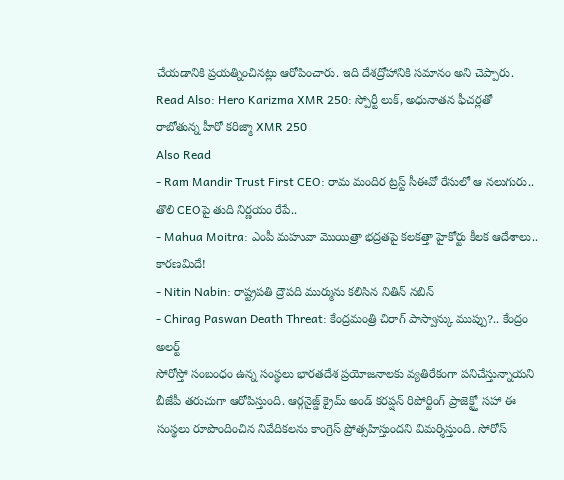చేయడానికి ప్రయత్నించినట్లు ఆరోపించారు. ఇది దేశద్రోహానికి సమానం అని చెప్పారు.
Read Also: Hero Karizma XMR 250: స్పోర్టీ లుక్, అధునాతన ఫీచర్లతో రాబోతున్న హీరో కరిజ్మా XMR 250
Also Read
- Ram Mandir Trust First CEO: రామ మందిర ట్రస్ట్ సీఈవో రేసులో ఆ నలుగురు.. తొలి CEOపై తుది నిర్ణయం రేపే..
- Mahua Moitra: ఎంపీ మహువా మొయిత్రా భద్రతపై కలకత్తా హైకోర్టు కీలక ఆదేశాలు.. కారణమిదే!
- Nitin Nabin: రాష్ట్రపతి ద్రౌపది ముర్మును కలిసిన నితిన్ నబిన్
- Chirag Paswan Death Threat: కేంద్రమంత్రి చిరాగ్ పాస్వాన్కు ముప్పు?.. కేంద్రం అలర్ట్
సోరోస్తో సంబంధం ఉన్న సంస్థలు భారతదేశ ప్రయోజనాలకు వ్యతిరేకంగా పనిచేస్తున్నాయని బీజేపీ తరుచుగా ఆరోపిస్తుంది. ఆర్గనైజ్డ్ క్రైమ్ అండ్ కరప్షన్ రిపోర్టింగ్ ప్రాజెక్ట్తో సహా ఈ సంస్థలు రూపొందించిన నివేదికలను కాంగ్రెస్ ప్రోత్సహిస్తుందని విమర్శిస్తుంది. సోరోస్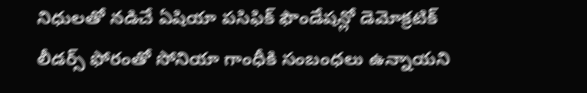నిధులతో నడిచే ఏషియా పసిఫిక్ ఫౌండేషన్లో డెమోక్రటిక్ లీడర్స్ ఫోరంతో సోనియా గాంధీకి సంబంధలు ఉన్నాయని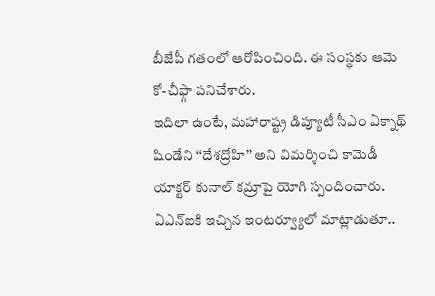బీజేపీ గతంలో ఆరోపించింది. ఈ సంస్థకు ఆమె కో-చీఫ్గా పనిచేశారు.
ఇదిలా ఉంటే, మహారాష్ట్ర డిప్యూటీ సీఎం ఏక్నాథ్ షిండేని ‘‘దేశద్రోహి’’ అని విమర్శించి కామెడీ యాక్టర్ కునాల్ కమ్రాపై యోగి స్పందించారు. ఏఎన్ఐకి ఇచ్చిన ఇంటర్వ్యూలో మాట్లాడుతూ..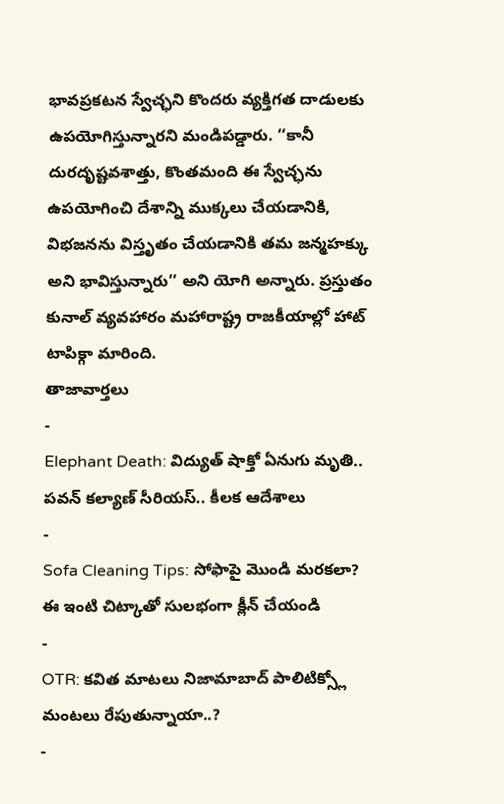భావప్రకటన స్వేచ్ఛని కొందరు వ్యక్తిగత దాడులకు ఉపయోగిస్తున్నారని మండిపడ్డారు. ‘‘కానీ దురదృష్టవశాత్తు, కొంతమంది ఈ స్వేచ్ఛను ఉపయోగించి దేశాన్ని ముక్కలు చేయడానికి, విభజనను విస్తృతం చేయడానికి తమ జన్మహక్కు అని భావిస్తున్నారు’’ అని యోగి అన్నారు. ప్రస్తుతం కునాల్ వ్యవహారం మహారాష్ట్ర రాజకీయాల్లో హాట్ టాపిక్గా మారింది.
తాజావార్తలు
-
Elephant Death: విద్యుత్ షాక్తో ఏనుగు మృతి.. పవన్ కల్యాణ్ సీరియస్.. కీలక ఆదేశాలు
-
Sofa Cleaning Tips: సోఫాపై మొండి మరకలా? ఈ ఇంటి చిట్కాతో సులభంగా క్లీన్ చేయండి
-
OTR: కవిత మాటలు నిజామాబాద్ పాలిటిక్స్లో మంటలు రేపుతున్నాయా..?
-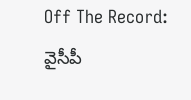Off The Record: వైసీపీ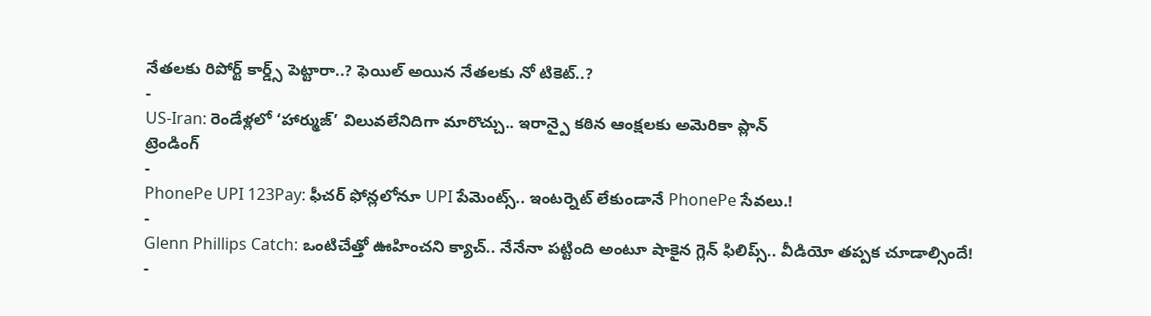నేతలకు రిపోర్ట్ కార్డ్స్ పెట్టారా..? ఫెయిల్ అయిన నేతలకు నో టికెట్..?
-
US-Iran: రెండేళ్లలో ‘హార్ముజ్’ విలువలేనిదిగా మారొచ్చు.. ఇరాన్పై కఠిన ఆంక్షలకు అమెరికా ప్లాన్
ట్రెండింగ్
-
PhonePe UPI 123Pay: ఫీచర్ ఫోన్లలోనూ UPI పేమెంట్స్.. ఇంటర్నెట్ లేకుండానే PhonePe సేవలు.!
-
Glenn Phillips Catch: ఒంటిచేత్తో ఊహించని క్యాచ్.. నేనేనా పట్టింది అంటూ షాకైన గ్లెన్ ఫిలిప్స్.. వీడియో తప్పక చూడాల్సిందే!
-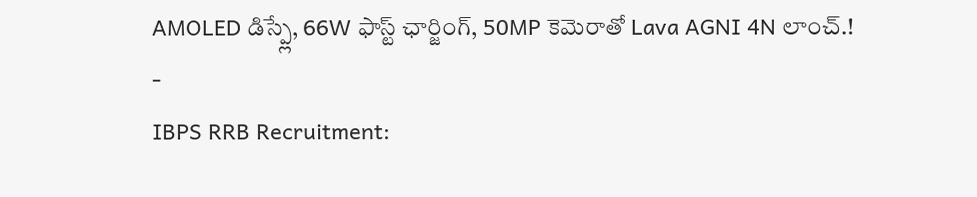AMOLED డిస్ప్లే, 66W ఫాస్ట్ ఛార్జింగ్, 50MP కెమెరాతో Lava AGNI 4N లాంచ్.!
-
IBPS RRB Recruitment: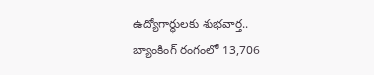ఉద్యోగార్థులకు శుభవార్త.. బ్యాంకింగ్ రంగంలో 13,706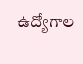ఉద్యోగాల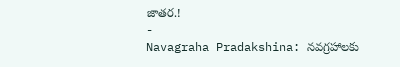జాతర.!
-
Navagraha Pradakshina: నవగ్రహాలకు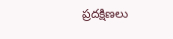ప్రదక్షిణలు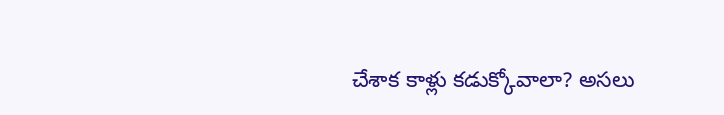చేశాక కాళ్లు కడుక్కోవాలా? అసలు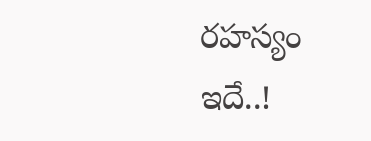రహస్యం ఇదే..!